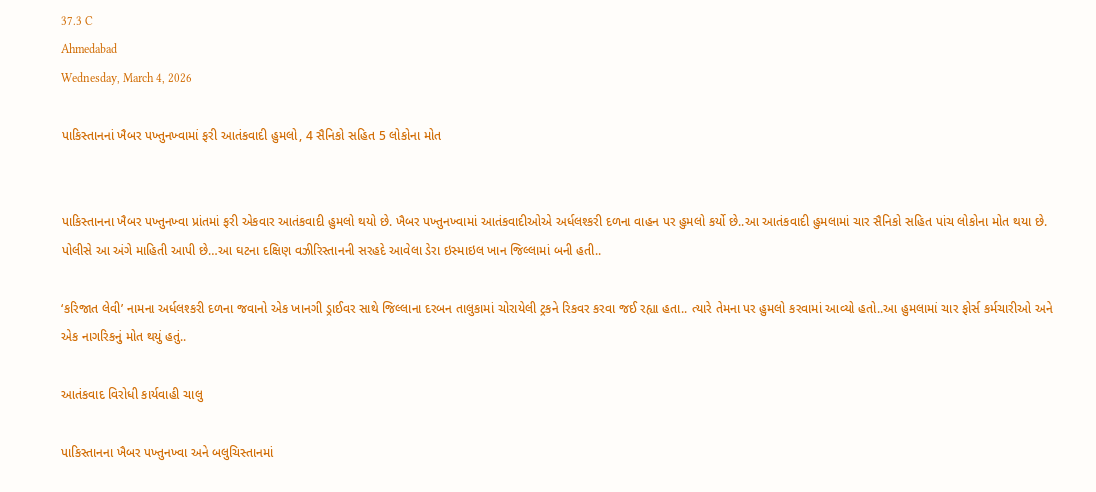37.3 C
Ahmedabad
Wednesday, March 4, 2026

પાકિસ્તાનનાં ખૈબર પખ્તુનખ્વામાં ફરી આતંકવાદી હુમલો, 4 સૈનિકો સહિત 5 લોકોના મોત


પાકિસ્તાનના ખૈબર પખ્તુનખ્વા પ્રાંતમાં ફરી એકવાર આતંકવાદી હુમલો થયો છે. ખૈબર પખ્તુનખ્વામાં આતંકવાદીઓએ અર્ધલશ્કરી દળના વાહન પર હુમલો કર્યો છે..આ આતંકવાદી હુમલામાં ચાર સૈનિકો સહિત પાંચ લોકોના મોત થયા છે. પોલીસે આ અંગે માહિતી આપી છે…આ ઘટના દક્ષિણ વઝીરિસ્તાનની સરહદે આવેલા ડેરા ઇસ્માઇલ ખાન જિલ્લામાં બની હતી..

‘કરિજાત લેવી’ નામના અર્ધલશ્કરી દળના જવાનો એક ખાનગી ડ્રાઈવર સાથે જિલ્લાના દરબન તાલુકામાં ચોરાયેલી ટ્રકને રિકવર કરવા જઈ રહ્યા હતા.. ત્યારે તેમના પર હુમલો કરવામાં આવ્યો હતો..આ હુમલામાં ચાર ફોર્સ કર્મચારીઓ અને એક નાગરિકનું મોત થયું હતું..

આતંકવાદ વિરોધી કાર્યવાહી ચાલુ

પાકિસ્તાનના ખૈબર પખ્તુનખ્વા અને બલુચિસ્તાનમાં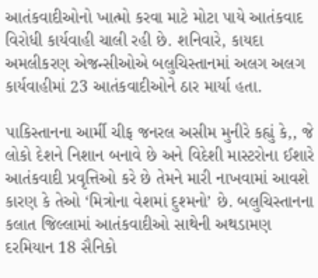આતંકવાદીઓનો ખાત્મો કરવા માટે મોટા પાયે આતંકવાદ વિરોધી કાર્યવાહી ચાલી રહી છે. શનિવારે, કાયદા અમલીકરણ એજન્સીઓએ બલુચિસ્તાનમાં અલગ અલગ કાર્યવાહીમાં 23 આતંકવાદીઓને ઠાર માર્યા હતા.

પાકિસ્તાનના આર્મી ચીફ જનરલ અસીમ મુનીરે કહ્યું કે,, જે લોકો દેશને નિશાન બનાવે છે અને વિદેશી માસ્ટરોના ઈશારે આતંકવાદી પ્રવૃત્તિઓ કરે છે તેમને મારી નાખવામાં આવશે કારણ કે તેઓ ‘મિત્રોના વેશમાં દુશ્મનો’ છે. બલુચિસ્તાનના કલાત જિલ્લામાં આતંકવાદીઓ સાથેની અથડામણ દરમિયાન 18 સૈનિકો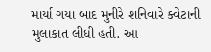માર્યા ગયા બાદ મુનીરે શનિવારે ક્વેટાની મુલાકાત લીધી હતી. આ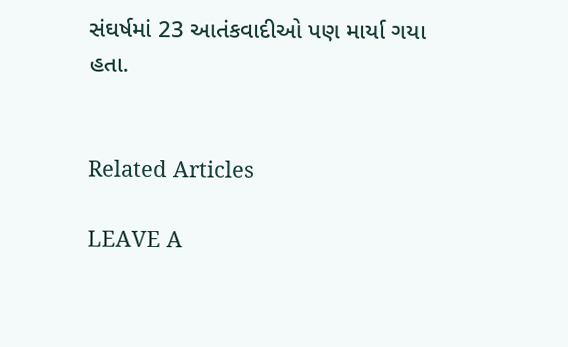સંઘર્ષમાં 23 આતંકવાદીઓ પણ માર્યા ગયા હતા.


Related Articles

LEAVE A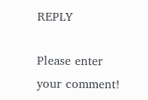REPLY

Please enter your comment!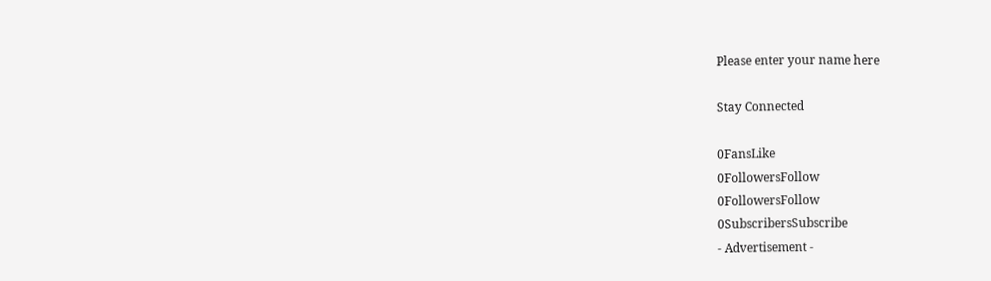Please enter your name here

Stay Connected

0FansLike
0FollowersFollow
0FollowersFollow
0SubscribersSubscribe
- Advertisement -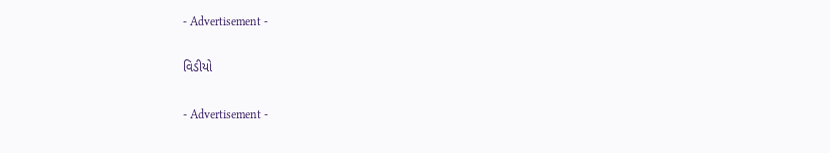- Advertisement -

વિડીયો

- Advertisement -